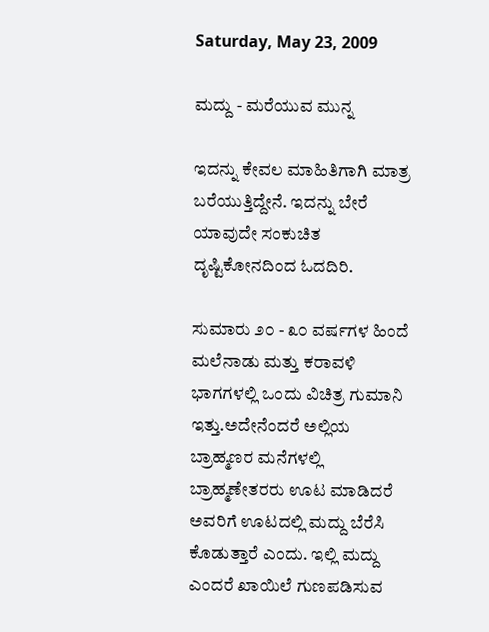Saturday, May 23, 2009

ಮದ್ದು - ಮರೆಯುವ ಮುನ್ನ

ಇದನ್ನು ಕೇವಲ ಮಾಹಿತಿಗಾಗಿ ಮಾತ್ರ ಬರೆಯುತ್ತಿದ್ದೇನೆ. ಇದನ್ನು ಬೇರೆ ಯಾವುದೇ ಸಂಕುಚಿತ ದೃಷ್ಟಿಕೋನದಿಂದ ಓದದಿರಿ.

ಸುಮಾರು ೨೦ - ೩೦ ವರ್ಷಗಳ ಹಿಂದೆ ಮಲೆನಾಡು ಮತ್ತು ಕರಾವಳಿ ಭಾಗಗಳಲ್ಲಿ ಒಂದು ವಿಚಿತ್ರ ಗುಮಾನಿ ಇತ್ತು.ಅದೇನೆಂದರೆ ಅಲ್ಲಿಯ ಬ್ರಾಹ್ಮಣರ ಮನೆಗಳಲ್ಲಿ ಬ್ರಾಹ್ಮಣೇತರರು ಊಟ ಮಾಡಿದರೆ ಅವರಿಗೆ ಊಟದಲ್ಲಿ ಮದ್ದು ಬೆರೆಸಿ ಕೊಡುತ್ತಾರೆ ಎಂದು. ಇಲ್ಲಿ ಮದ್ದು ಎಂದರೆ ಖಾಯಿಲೆ ಗುಣಪಡಿಸುವ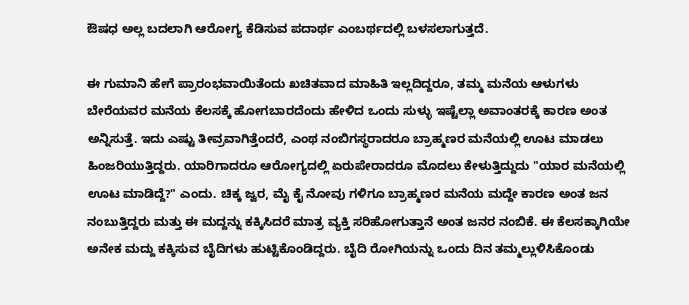ಔಷಧ ಅಲ್ಲ ಬದಲಾಗಿ ಆರೋಗ್ಯ ಕೆಡಿಸುವ ಪದಾರ್ಥ ಎಂಬರ್ಥದಲ್ಲಿ ಬಳಸಲಾಗುತ್ತದೆ.

ಈ ಗುಮಾನಿ ಹೇಗೆ ಪ್ರಾರಂಭವಾಯಿತೆಂದು ಖಚಿತವಾದ ಮಾಹಿತಿ ಇಲ್ಲದಿದ್ದರೂ, ತಮ್ಮ ಮನೆಯ ಆಳುಗಳು ಬೇರೆಯವರ ಮನೆಯ ಕೆಲಸಕ್ಕೆ ಹೋಗಬಾರದೆಂದು ಹೇಳಿದ ಒಂದು ಸುಳ್ಳು ಇಷ್ಟೆಲ್ಲಾ ಅವಾಂತರಕ್ಕೆ ಕಾರಣ ಅಂತ ಅನ್ನಿಸುತ್ತೆ. ಇದು ಎಷ್ಟು ತೀವ್ರವಾಗಿತ್ತೆಂದರೆ, ಎಂಥ ನಂಬಿಗಸ್ಥರಾದರೂ ಬ್ರಾಹ್ಮಣರ ಮನೆಯಲ್ಲಿ ಊಟ ಮಾಡಲು ಹಿಂಜರಿಯುತ್ತಿದ್ದರು. ಯಾರಿಗಾದರೂ ಆರೋಗ್ಯದಲ್ಲಿ ಏರುಪೇರಾದರೂ ಮೊದಲು ಕೇಳುತ್ತಿದ್ದುದು "ಯಾರ ಮನೆಯಲ್ಲಿ ಊಟ ಮಾಡಿದ್ದೆ?" ಎಂದು. ಚಿಕ್ಕ ಜ್ವರ, ಮೈ ಕೈ ನೋವು ಗಳಿಗೂ ಬ್ರಾಹ್ಮಣರ ಮನೆಯ ಮದ್ದೇ ಕಾರಣ ಅಂತ ಜನ ನಂಬುತ್ತಿದ್ದರು ಮತ್ತು ಈ ಮದ್ದನ್ನು ಕಕ್ಕಿಸಿದರೆ ಮಾತ್ರ ವ್ಯಕ್ತಿ ಸರಿಹೋಗುತ್ತಾನೆ ಅಂತ ಜನರ ನಂಬಿಕೆ. ಈ ಕೆಲಸಕ್ಕಾಗಿಯೇ ಅನೇಕ ಮದ್ದು ಕಕ್ಕಿಸುವ ಬೈದಿಗಳು ಹುಟ್ಟಿಕೊಂಡಿದ್ದರು. ಬೈದಿ ರೋಗಿಯನ್ನು ಒಂದು ದಿನ ತಮ್ಮಲ್ಲುಳಿಸಿಕೊಂಡು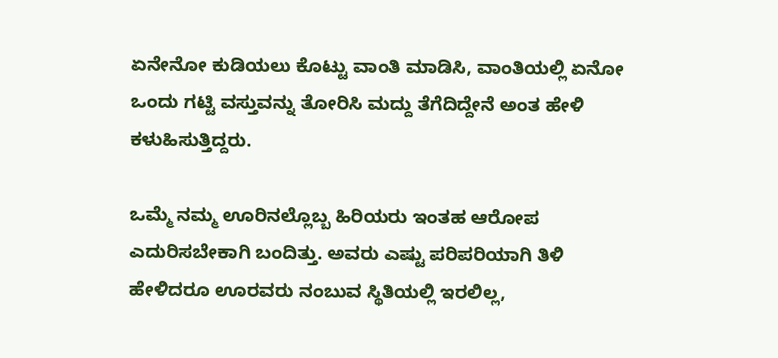ಏನೇನೋ ಕುಡಿಯಲು ಕೊಟ್ಟು ವಾಂತಿ ಮಾಡಿಸಿ, ವಾಂತಿಯಲ್ಲಿ ಏನೋ ಒಂದು ಗಟ್ಟಿ ವಸ್ತುವನ್ನು ತೋರಿಸಿ ಮದ್ದು ತೆಗೆದಿದ್ದೇನೆ ಅಂತ ಹೇಳಿ ಕಳುಹಿಸುತ್ತಿದ್ದರು.

ಒಮ್ಮೆ ನಮ್ಮ ಊರಿನಲ್ಲೊಬ್ಬ ಹಿರಿಯರು ಇಂತಹ ಆರೋಪ ಎದುರಿಸಬೇಕಾಗಿ ಬಂದಿತ್ತು. ಅವರು ಎಷ್ಟು ಪರಿಪರಿಯಾಗಿ ತಿಳಿ ಹೇಳಿದರೂ ಊರವರು ನಂಬುವ ಸ್ಥಿತಿಯಲ್ಲಿ ಇರಲಿಲ್ಲ,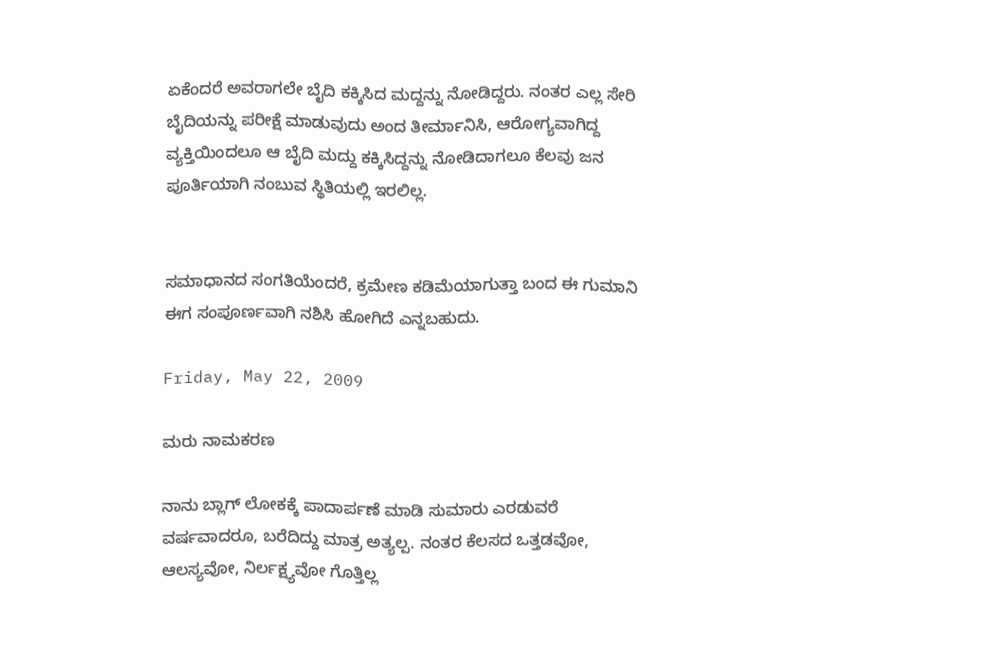ಏಕೆಂದರೆ ಅವರಾಗಲೇ ಬೈದಿ ಕಕ್ಕಿಸಿದ ಮದ್ದನ್ನು ನೋಡಿದ್ದರು. ನಂತರ ಎಲ್ಲ ಸೇರಿ ಬೈದಿಯನ್ನು ಪರೀಕ್ಷೆ ಮಾಡುವುದು ಅಂದ ತೀರ್ಮಾನಿಸಿ, ಆರೋಗ್ಯವಾಗಿದ್ದ ವ್ಯಕ್ತಿಯಿಂದಲೂ ಆ ಬೈದಿ ಮದ್ದು ಕಕ್ಕಿಸಿದ್ದನ್ನು ನೋಡಿದಾಗಲೂ ಕೆಲವು ಜನ ಪೂರ್ತಿಯಾಗಿ ನಂಬುವ ಸ್ಥಿತಿಯಲ್ಲಿ ಇರಲಿಲ್ಲ.


ಸಮಾಧಾನದ ಸಂಗತಿಯೆಂದರೆ, ಕ್ರಮೇಣ ಕಡಿಮೆಯಾಗುತ್ತಾ ಬಂದ ಈ ಗುಮಾನಿ ಈಗ ಸಂಪೂರ್ಣವಾಗಿ ನಶಿಸಿ ಹೋಗಿದೆ ಎನ್ನಬಹುದು.

Friday, May 22, 2009

ಮರು ನಾಮಕರಣ

ನಾನು ಬ್ಲಾಗ್ ಲೋಕಕ್ಕೆ ಪಾದಾರ್ಪಣೆ ಮಾಡಿ ಸುಮಾರು ಎರಡುವರೆ ವರ್ಷವಾದರೂ, ಬರೆದಿದ್ದು ಮಾತ್ರ ಅತ್ಯಲ್ಪ. ನಂತರ ಕೆಲಸದ ಒತ್ತಡವೋ, ಆಲಸ್ಯವೋ, ನಿರ್ಲಕ್ಷ್ಯವೋ ಗೊತ್ತಿಲ್ಲ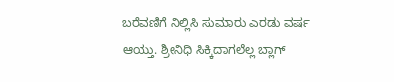ಬರೆವಣಿಗೆ ನಿಲ್ಲಿಸಿ ಸುಮಾರು ಎರಡು ವರ್ಷ ಆಯ್ತು. ಶ್ರೀನಿಧಿ ಸಿಕ್ಕಿದಾಗಲೆಲ್ಲ ಬ್ಲಾಗ್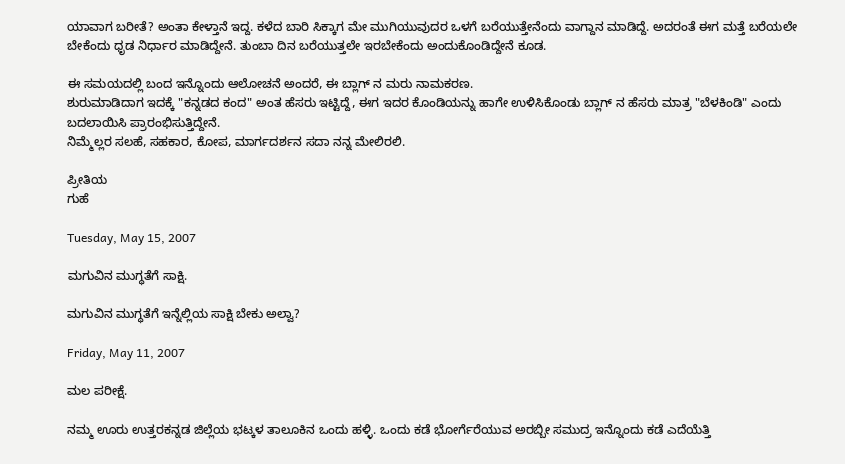ಯಾವಾಗ ಬರೀತೆ? ಅಂತಾ ಕೇಳ್ತಾನೆ ಇದ್ದ. ಕಳೆದ ಬಾರಿ ಸಿಕ್ಕಾಗ ಮೇ ಮುಗಿಯುವುದರ ಒಳಗೆ ಬರೆಯುತ್ತೇನೆಂದು ವಾಗ್ದಾನ ಮಾಡಿದ್ದೆ. ಅದರಂತೆ ಈಗ ಮತ್ತೆ ಬರೆಯಲೇ ಬೇಕೆಂದು ಧೃಡ ನಿರ್ಧಾರ ಮಾಡಿದ್ದೇನೆ. ತುಂಬಾ ದಿನ ಬರೆಯುತ್ತಲೇ ಇರಬೇಕೆಂದು ಅಂದುಕೊಂಡಿದ್ದೇನೆ ಕೂಡ.

ಈ ಸಮಯದಲ್ಲಿ ಬಂದ ಇನ್ನೊಂದು ಆಲೋಚನೆ ಅಂದರೆ, ಈ ಬ್ಲಾಗ್ ನ ಮರು ನಾಮಕರಣ.
ಶುರುಮಾಡಿದಾಗ ಇದಕ್ಕೆ "ಕನ್ನಡದ ಕಂದ" ಅಂತ ಹೆಸರು ಇಟ್ಟಿದ್ದೆ, ಈಗ ಇದರ ಕೊಂಡಿಯನ್ನು ಹಾಗೇ ಉಳಿಸಿಕೊಂಡು ಬ್ಲಾಗ್ ನ ಹೆಸರು ಮಾತ್ರ "ಬೆಳಕಿಂಡಿ" ಎಂದು ಬದಲಾಯಿಸಿ ಪ್ರಾರಂಭಿಸುತ್ತಿದ್ದೇನೆ.
ನಿಮ್ಮೆಲ್ಲರ ಸಲಹೆ, ಸಹಕಾರ, ಕೋಪ, ಮಾರ್ಗದರ್ಶನ ಸದಾ ನನ್ನ ಮೇಲಿರಲಿ.

ಪ್ರೀತಿಯ
ಗುಹೆ

Tuesday, May 15, 2007

ಮಗುವಿನ ಮುಗ್ಧತೆಗೆ ಸಾಕ್ಷಿ.

ಮಗುವಿನ ಮುಗ್ಧತೆಗೆ ಇನ್ನೆಲ್ಲಿಯ ಸಾಕ್ಷಿ ಬೇಕು ಅಲ್ವಾ?

Friday, May 11, 2007

ಮಲ ಪರೀಕ್ಷೆ.

ನಮ್ಮ ಊರು ಉತ್ತರಕನ್ನಡ ಜಿಲ್ಲೆಯ ಭಟ್ಕಳ ತಾಲೂಕಿನ ಒಂದು ಹಳ್ಳಿ. ಒಂದು ಕಡೆ ಭೋರ್ಗೆರೆಯುವ ಅರಬ್ಬೀ ಸಮುದ್ರ ಇನ್ನೊಂದು ಕಡೆ ಎದೆಯೆತ್ತಿ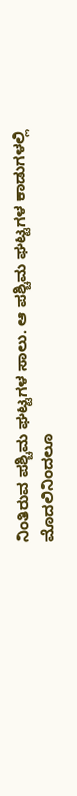ನಿಂತಿರುವ ಪಶ್ಚಿಮ ಘಟ್ಟಗಳ ಸಾಲು. ಆ ಪಶ್ಚಿಮ ಘಟ್ಟಗಳ ಕಾಡುಗಳಲ್ಲಿ ಮೊದಲಿನಿಂದಲೂ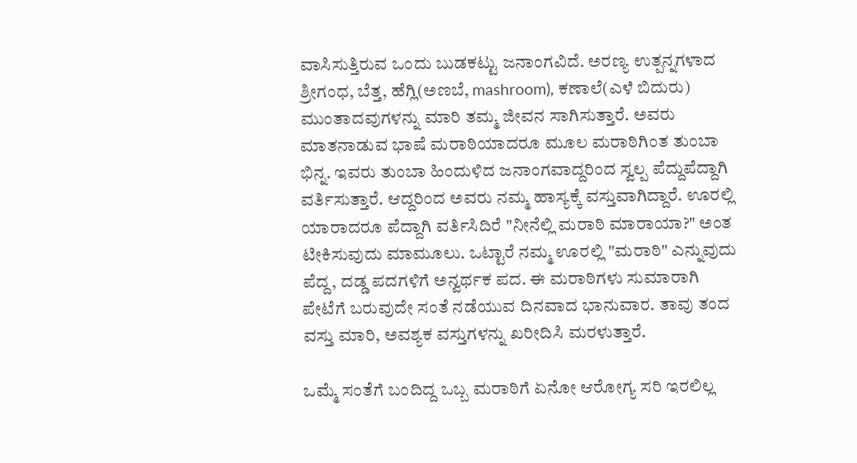ವಾಸಿಸುತ್ತಿರುವ ಒಂದು ಬುಡಕಟ್ಟು ಜನಾಂಗವಿದೆ. ಅರಣ್ಯ ಉತ್ಪನ್ನಗಳಾದ ಶ್ರೀಗಂಧ, ಬೆತ್ತ, ಹೆಗ್ಲಿ(ಅಣಬೆ, mashroom), ಕಣಾಲೆ(ಎಳೆ ಬಿದುರು) ಮುಂತಾದವುಗಳನ್ನು ಮಾರಿ ತಮ್ಮ ಜೀವನ ಸಾಗಿಸುತ್ತಾರೆ. ಅವರು ಮಾತನಾಡುವ ಭಾಷೆ ಮರಾಠಿಯಾದರೂ ಮೂಲ ಮರಾಠಿಗಿಂತ ತುಂಬಾ ಭಿನ್ನ. ಇವರು ತುಂಬಾ ಹಿಂದುಳಿದ ಜನಾಂಗವಾದ್ದರಿಂದ ಸ್ವಲ್ಪ ಪೆದ್ದುಪೆದ್ದಾಗಿ ವರ್ತಿಸುತ್ತಾರೆ. ಆದ್ದರಿಂದ ಅವರು ನಮ್ಮ ಹಾಸ್ಯಕ್ಕೆ ವಸ್ತುವಾಗಿದ್ದಾರೆ. ಊರಲ್ಲಿ ಯಾರಾದರೂ ಪೆದ್ದಾಗಿ ವರ್ತಿಸಿದಿರೆ "ನೀನೆಲ್ಲಿ ಮರಾಠಿ ಮಾರಾಯಾ?" ಅಂತ ಟೀಕಿಸುವುದು ಮಾಮೂಲು. ಒಟ್ಟಾರೆ ನಮ್ಮ ಊರಲ್ಲಿ "ಮರಾಠಿ" ಎನ್ನುವುದು ಪೆದ್ದ, ದಡ್ಡ ಪದಗಳಿಗೆ ಅನ್ವರ್ಥಕ ಪದ. ಈ ಮರಾಠಿಗಳು ಸುಮಾರಾಗಿ ಪೇಟೆಗೆ ಬರುವುದೇ ಸಂತೆ ನಡೆಯುವ ದಿನವಾದ ಭಾನುವಾರ. ತಾವು ತಂದ ವಸ್ತು ಮಾರಿ, ಅವಶ್ಯಕ ವಸ್ತುಗಳನ್ನು ಖರೀದಿಸಿ ಮರಳುತ್ತಾರೆ.

ಒಮ್ಮೆ ಸಂತೆಗೆ ಬಂದಿದ್ದ ಒಬ್ಬ ಮರಾಠಿಗೆ ಏನೋ ಆರೋಗ್ಯ ಸರಿ ಇರಲಿಲ್ಲ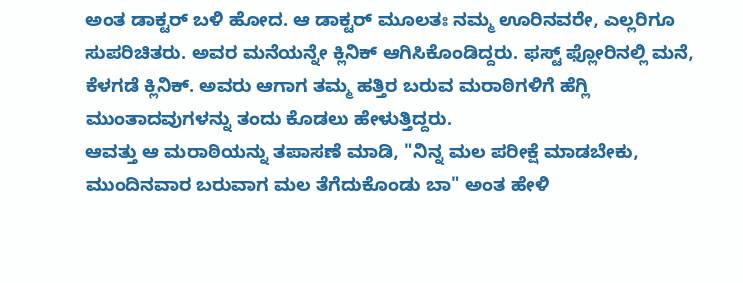ಅಂತ ಡಾಕ್ಟರ್ ಬಳಿ ಹೋದ. ಆ ಡಾಕ್ಟರ್ ಮೂಲತಃ ನಮ್ಮ ಊರಿನವರೇ, ಎಲ್ಲರಿಗೂ ಸುಪರಿಚಿತರು. ಅವರ ಮನೆಯನ್ನೇ ಕ್ಲಿನಿಕ್ ಆಗಿಸಿಕೊಂಡಿದ್ದರು. ಫಸ್ಟ್ ಫ್ಲೋರಿನಲ್ಲಿ ಮನೆ, ಕೆಳಗಡೆ ಕ್ಲಿನಿಕ್. ಅವರು ಆಗಾಗ ತಮ್ಮ ಹತ್ತಿರ ಬರುವ ಮರಾಠಿಗಳಿಗೆ ಹೆಗ್ಲಿ ಮುಂತಾದವುಗಳನ್ನು ತಂದು ಕೊಡಲು ಹೇಳುತ್ತಿದ್ದರು.
ಆವತ್ತು ಆ ಮರಾಠಿಯನ್ನು ತಪಾಸಣೆ ಮಾಡಿ, "ನಿನ್ನ ಮಲ ಪರೀಕ್ಷೆ ಮಾಡಬೇಕು, ಮುಂದಿನವಾರ ಬರುವಾಗ ಮಲ ತೆಗೆದುಕೊಂಡು ಬಾ" ಅಂತ ಹೇಳಿ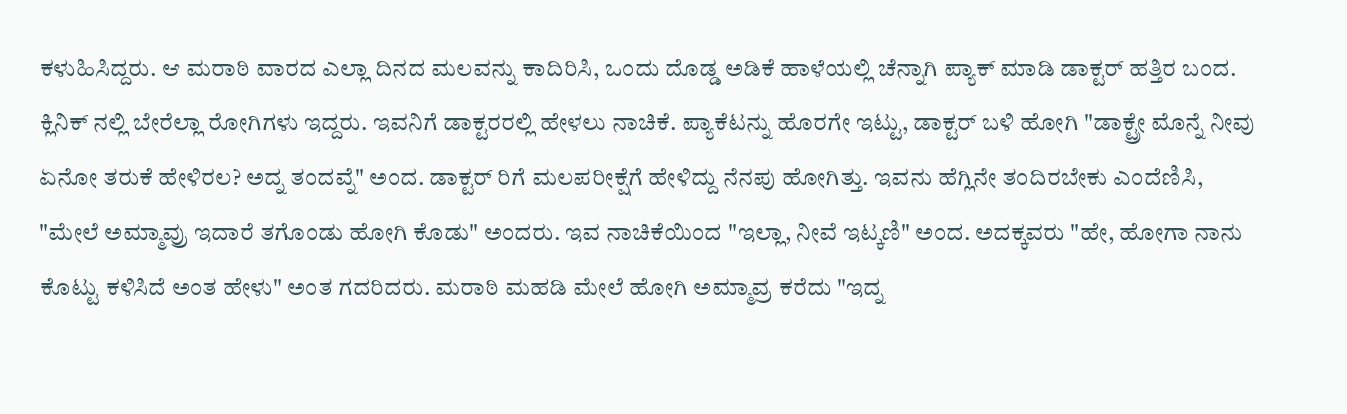ಕಳುಹಿಸಿದ್ದರು. ಆ ಮರಾಠಿ ವಾರದ ಎಲ್ಲಾ ದಿನದ ಮಲವನ್ನು ಕಾದಿರಿಸಿ, ಒಂದು ದೊಡ್ಡ ಅಡಿಕೆ ಹಾಳೆಯಲ್ಲಿ ಚೆನ್ನಾಗಿ ಪ್ಯಾಕ್ ಮಾಡಿ ಡಾಕ್ಟರ್ ಹತ್ತಿರ ಬಂದ. ಕ್ಲಿನಿಕ್ ನಲ್ಲಿ ಬೇರೆಲ್ಲಾ ರೋಗಿಗಳು ಇದ್ದರು. ಇವನಿಗೆ ಡಾಕ್ಟರರಲ್ಲಿ ಹೇಳಲು ನಾಚಿಕೆ. ಪ್ಯಾಕೆಟನ್ನು ಹೊರಗೇ ಇಟ್ಟು, ಡಾಕ್ಟರ್ ಬಳಿ ಹೋಗಿ "ಡಾಕ್ಟ್ರೇ ಮೊನ್ನೆ ನೀವು ಏನೋ ತರುಕೆ ಹೇಳಿರಲ? ಅದ್ನ ತಂದವ್ನೆ" ಅಂದ. ಡಾಕ್ಟರ್ ರಿಗೆ ಮಲಪರೀಕ್ಷೆಗೆ ಹೇಳಿದ್ದು ನೆನಪು ಹೋಗಿತ್ತು. ಇವನು ಹೆಗ್ಲಿನೇ ತಂದಿರಬೇಕು ಎಂದೆಣಿಸಿ, "ಮೇಲೆ ಅಮ್ಮಾವ್ರು ಇದಾರೆ ತಗೊಂಡು ಹೋಗಿ ಕೊಡು" ಅಂದರು. ಇವ ನಾಚಿಕೆಯಿಂದ "ಇಲ್ಲಾ, ನೀವೆ ಇಟ್ಕಣಿ" ಅಂದ. ಅದಕ್ಕವರು "ಹೇ, ಹೋಗಾ ನಾನು ಕೊಟ್ಟು ಕಳಿಸಿದೆ ಅಂತ ಹೇಳು" ಅಂತ ಗದರಿದರು. ಮರಾಠಿ ಮಹಡಿ ಮೇಲೆ ಹೋಗಿ ಅಮ್ಮಾವ್ರ ಕರೆದು "ಇದ್ನ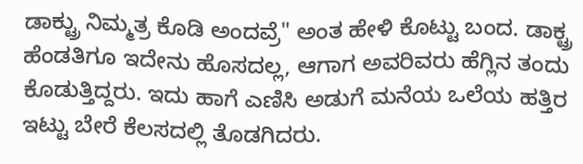ಡಾಕ್ಟ್ರು ನಿಮ್ಮತ್ರ ಕೊಡಿ ಅಂದವ್ರೆ" ಅಂತ ಹೇಳಿ ಕೊಟ್ಟು ಬಂದ. ಡಾಕ್ಟ್ರ ಹೆಂಡತಿಗೂ ಇದೇನು ಹೊಸದಲ್ಲ, ಆಗಾಗ ಅವರಿವರು ಹೆಗ್ಲಿನ ತಂದು ಕೊಡುತ್ತಿದ್ದರು. ಇದು ಹಾಗೆ ಎಣಿಸಿ ಅಡುಗೆ ಮನೆಯ ಒಲೆಯ ಹತ್ತಿರ ಇಟ್ಟು ಬೇರೆ ಕೆಲಸದಲ್ಲಿ ತೊಡಗಿದರು.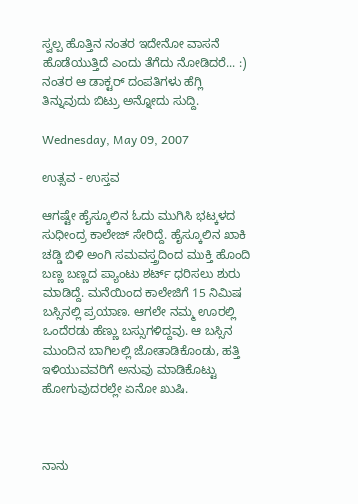ಸ್ವಲ್ಪ ಹೊತ್ತಿನ ನಂತರ ಇದೇನೋ ವಾಸನೆ ಹೊಡೆಯುತ್ತಿದೆ ಎಂದು ತೆಗೆದು ನೋಡಿದರೆ... :)
ನಂತರ ಆ ಡಾಕ್ಟರ್ ದಂಪತಿಗಳು ಹೆಗ್ಲಿ ತಿನ್ನುವುದು ಬಿಟ್ರು ಅನ್ನೋದು ಸುದ್ದಿ.

Wednesday, May 09, 2007

ಉತ್ಸವ - ಉಸ್ತವ

ಆಗಷ್ಟೇ ಹೈಸ್ಕೂಲಿನ ಓದು ಮುಗಿಸಿ ಭಟ್ಕಳದ ಸುಧೀಂದ್ರ ಕಾಲೇಜ್ ಸೇರಿದ್ದೆ. ಹೈಸ್ಕೂಲಿನ ಖಾಕಿ ಚಡ್ಡಿ ಬಿಳಿ ಅಂಗಿ ಸಮವಸ್ತ್ರದಿಂದ ಮುಕ್ತಿ ಹೊಂದಿ ಬಣ್ಣ ಬಣ್ಣದ ಪ್ಯಾಂಟು ಶರ್ಟ್ ಧರಿಸಲು ಶುರು ಮಾಡಿದ್ದೆ. ಮನೆಯಿಂದ ಕಾಲೇಜಿಗೆ 15 ನಿಮಿಷ ಬಸ್ಸಿನಲ್ಲಿ ಪ್ರಯಾಣ. ಆಗಲೇ ನಮ್ಮ ಊರಲ್ಲಿ ಒಂದೆರಡು ಹೆಣ್ಣು ಬಸ್ಸುಗಳಿದ್ದವು. ಆ ಬಸ್ಸಿನ ಮುಂದಿನ ಬಾಗಿಲಲ್ಲಿ ಜೋತಾಡಿಕೊಂಡು, ಹತ್ತಿ ಇಳಿಯುವವರಿಗೆ ಅನುವು ಮಾಡಿಕೊಟ್ಟು ಹೋಗುವುದರಲ್ಲೇ ಏನೋ ಖುಷಿ.



ನಾನು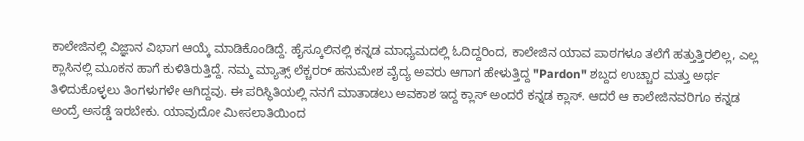ಕಾಲೇಜಿನಲ್ಲಿ ವಿಜ್ಞಾನ ವಿಭಾಗ ಆಯ್ಕೆ ಮಾಡಿಕೊಂಡಿದ್ದೆ. ಹೈಸ್ಕೂಲಿನಲ್ಲಿ ಕನ್ನಡ ಮಾಧ್ಯಮದಲ್ಲಿ ಓದಿದ್ದರಿಂದ, ಕಾಲೇಜಿನ ಯಾವ ಪಾಠಗಳೂ ತಲೆಗೆ ಹತ್ತುತ್ತಿರಲಿಲ್ಲ, ಎಲ್ಲ ಕ್ಲಾಸಿನಲ್ಲಿ ಮೂಕನ ಹಾಗೆ ಕುಳಿತಿರುತ್ತಿದ್ದೆ. ನಮ್ಮ ಮ್ಯಾತ್ಸ್ ಲೆಕ್ಚರರ್ ಹನುಮೇಶ ವೈದ್ಯ ಅವರು ಆಗಾಗ ಹೇಳುತ್ತಿದ್ದ "Pardon" ಶಬ್ದದ ಉಚ್ಚಾರ ಮತ್ತು ಅರ್ಥ ತಿಳಿದುಕೊಳ್ಳಲು ತಿಂಗಳುಗಳೇ ಆಗಿದ್ದವು. ಈ ಪರಿಸ್ಥಿತಿಯಲ್ಲಿ ನನಗೆ ಮಾತಾಡಲು ಅವಕಾಶ ಇದ್ದ ಕ್ಲಾಸ್ ಅಂದರೆ ಕನ್ನಡ ಕ್ಲಾಸ್. ಆದರೆ ಆ ಕಾಲೇಜಿನವರಿಗೂ ಕನ್ನಡ ಅಂದ್ರೆ ಅಸಡ್ಡೆ ಇರಬೇಕು. ಯಾವುದೋ ಮೀಸಲಾತಿಯಿಂದ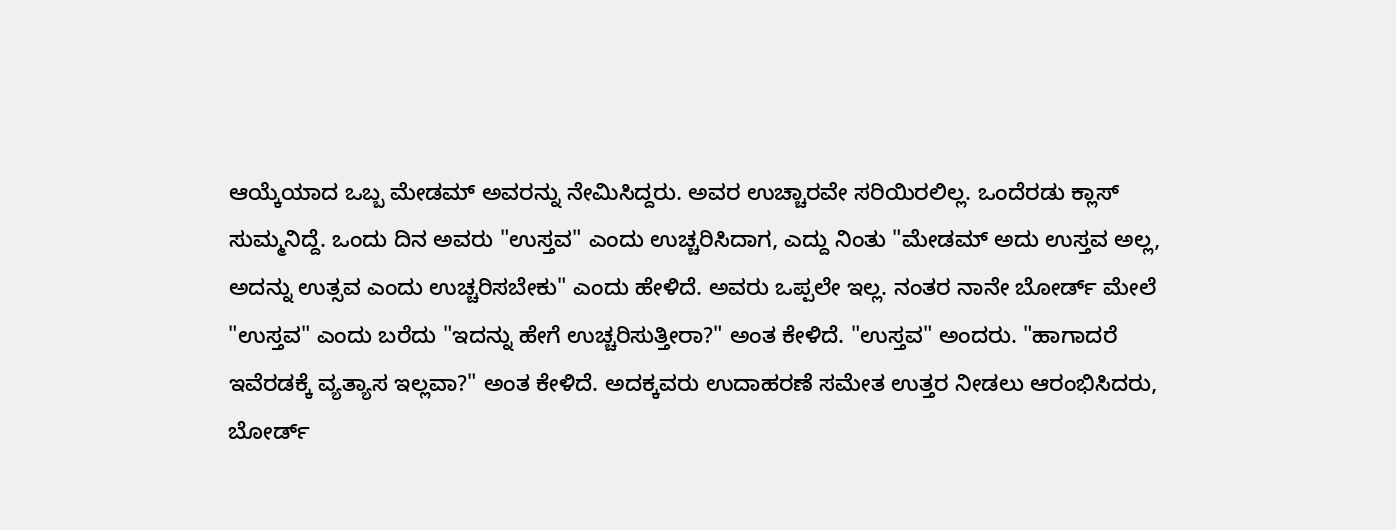ಆಯ್ಕೆಯಾದ ಒಬ್ಬ ಮೇಡಮ್ ಅವರನ್ನು ನೇಮಿಸಿದ್ದರು. ಅವರ ಉಚ್ಚಾರವೇ ಸರಿಯಿರಲಿಲ್ಲ. ಒಂದೆರಡು ಕ್ಲಾಸ್ ಸುಮ್ಮನಿದ್ದೆ. ಒಂದು ದಿನ ಅವರು "ಉಸ್ತವ" ಎಂದು ಉಚ್ಚರಿಸಿದಾಗ, ಎದ್ದು ನಿಂತು "ಮೇಡಮ್ ಅದು ಉಸ್ತವ ಅಲ್ಲ, ಅದನ್ನು ಉತ್ಸವ ಎಂದು ಉಚ್ಚರಿಸಬೇಕು" ಎಂದು ಹೇಳಿದೆ. ಅವರು ಒಪ್ಪಲೇ ಇಲ್ಲ. ನಂತರ ನಾನೇ ಬೋರ್ಡ್ ಮೇಲೆ "ಉಸ್ತವ" ಎಂದು ಬರೆದು "ಇದನ್ನು ಹೇಗೆ ಉಚ್ಚರಿಸುತ್ತೀರಾ?" ಅಂತ ಕೇಳಿದೆ. "ಉಸ್ತವ" ಅಂದರು. "ಹಾಗಾದರೆ ಇವೆರಡಕ್ಕೆ ವ್ಯತ್ಯಾಸ ಇಲ್ಲವಾ?" ಅಂತ ಕೇಳಿದೆ. ಅದಕ್ಕವರು ಉದಾಹರಣೆ ಸಮೇತ ಉತ್ತರ ನೀಡಲು ಆರಂಭಿಸಿದರು, ಬೋರ್ಡ್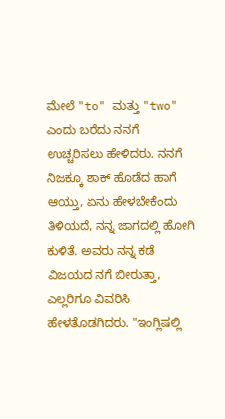ಮೇಲೆ "to" ಮತ್ತು "two" ಎಂದು ಬರೆದು ನನಗೆ ಉಚ್ಚರಿಸಲು ಹೇಳಿದರು. ನನಗೆ ನಿಜಕ್ಕೂ ಶಾಕ್ ಹೊಡೆದ ಹಾಗೆ ಆಯ್ತು, ಏನು ಹೇಳಬೇಕೆಂದು ತಿಳಿಯದೆ, ನನ್ನ ಜಾಗದಲ್ಲಿ ಹೋಗಿ ಕುಳಿತೆ. ಅವರು ನನ್ನ ಕಡೆ ವಿಜಯದ ನಗೆ ಬೀರುತ್ತಾ, ಎಲ್ಲರಿಗೂ ವಿವರಿಸಿ ಹೇಳತೊಡಗಿದರು. "ಇಂಗ್ಲಿಷಲ್ಲಿ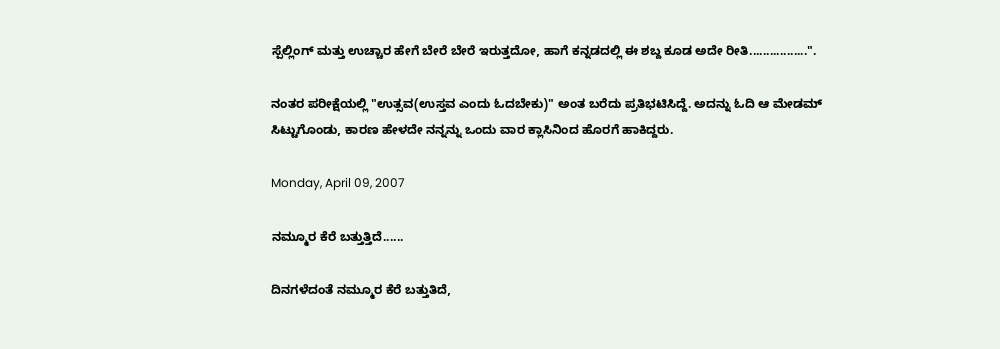ಸ್ಪೆಲ್ಲಿಂಗ್ ಮತ್ತು ಉಚ್ಚಾರ ಹೇಗೆ ಬೇರೆ ಬೇರೆ ಇರುತ್ತದೋ, ಹಾಗೆ ಕನ್ನಡದಲ್ಲಿ ಈ ಶಬ್ದ ಕೂಡ ಅದೇ ರೀತಿ.................".

ನಂತರ ಪರೀಕ್ಷೆಯಲ್ಲಿ "ಉತ್ಸವ(ಉಸ್ತವ ಎಂದು ಓದಬೇಕು)" ಅಂತ ಬರೆದು ಪ್ರತಿಭಟಿಸಿದ್ದೆ. ಅದನ್ನು ಓದಿ ಆ ಮೇಡಮ್ ಸಿಟ್ಟುಗೊಂಡು, ಕಾರಣ ಹೇಳದೇ ನನ್ನನ್ನು ಒಂದು ವಾರ ಕ್ಲಾಸಿನಿಂದ ಹೊರಗೆ ಹಾಕಿದ್ದರು.

Monday, April 09, 2007

ನಮ್ಮೂರ ಕೆರೆ ಬತ್ತುತ್ತಿದೆ......

ದಿನಗಳೆದಂತೆ ನಮ್ಮೂರ ಕೆರೆ ಬತ್ತುತಿದೆ,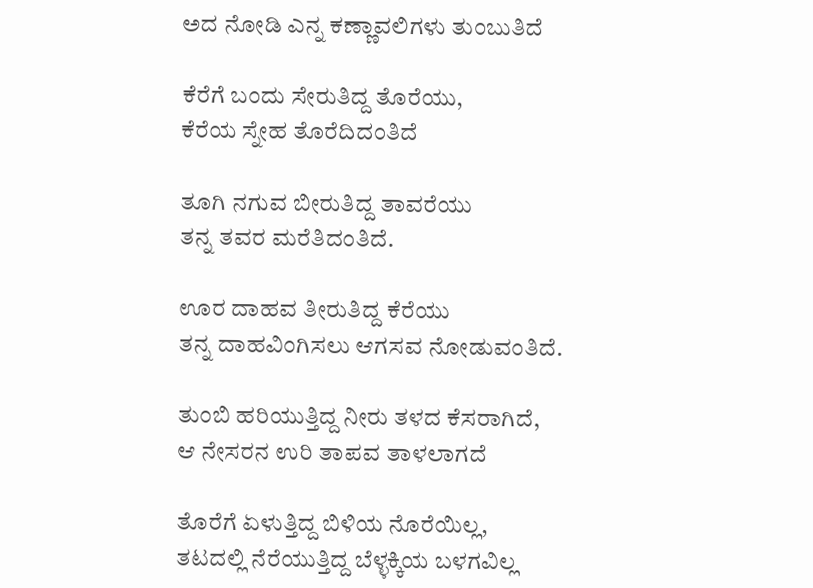ಅದ ನೋಡಿ ಎನ್ನ ಕಣ್ಣಾವಲಿಗಳು ತುಂಬುತಿದೆ

ಕೆರೆಗೆ ಬಂದು ಸೇರುತಿದ್ದ ತೊರೆಯು,
ಕೆರೆಯ ಸ್ನೇಹ ತೊರೆದಿದಂತಿದೆ

ತೂಗಿ ನಗುವ ಬೀರುತಿದ್ದ ತಾವರೆಯು
ತನ್ನ ತವರ ಮರೆತಿದಂತಿದೆ.

ಊರ ದಾಹವ ತೀರುತಿದ್ದ ಕೆರೆಯು
ತನ್ನ ದಾಹವಿಂಗಿಸಲು ಆಗಸವ ನೋಡುವಂತಿದೆ.

ತುಂಬಿ ಹರಿಯುತ್ತಿದ್ದ ನೀರು ತಳದ ಕೆಸರಾಗಿದೆ,
ಆ ನೇಸರನ ಉರಿ ತಾಪವ ತಾಳಲಾಗದೆ

ತೊರೆಗೆ ಏಳುತ್ತಿದ್ದ ಬಿಳಿಯ ನೊರೆಯಿಲ್ಲ,
ತಟದಲ್ಲಿ ನೆರೆಯುತ್ತಿದ್ದ ಬೆಳ್ಳಕ್ಕಿಯ ಬಳಗವಿಲ್ಲ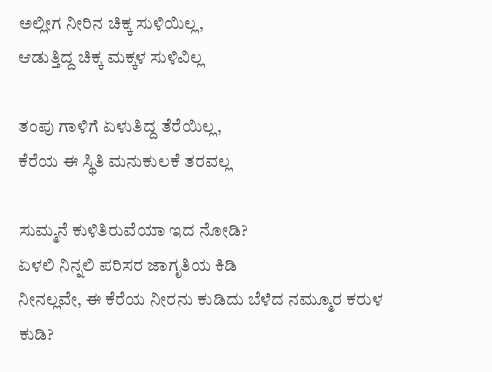ಅಲ್ಲೀಗ ನೀರಿನ ಚಿಕ್ಕ ಸುಳಿಯಿಲ್ಲ,
ಆಡುತ್ತಿದ್ದ ಚಿಕ್ಕ ಮಕ್ಕಳ ಸುಳಿವಿಲ್ಲ

ತಂಪು ಗಾಳಿಗೆ ಏಳುತಿದ್ದ ತೆರೆಯಿಲ್ಲ,
ಕೆರೆಯ ಈ ಸ್ಥಿತಿ ಮನುಕುಲಕೆ ತರವಲ್ಲ

ಸುಮ್ಮನೆ ಕುಳಿತಿರುವೆಯಾ ಇದ ನೋಡಿ?
ಏಳಲಿ ನಿನ್ನಲಿ ಪರಿಸರ ಜಾಗೃತಿಯ ಕಿಡಿ
ನೀನಲ್ಲವೇ, ಈ ಕೆರೆಯ ನೀರನು ಕುಡಿದು ಬೆಳೆದ ನಮ್ಮೂರ ಕರುಳ ಕುಡಿ?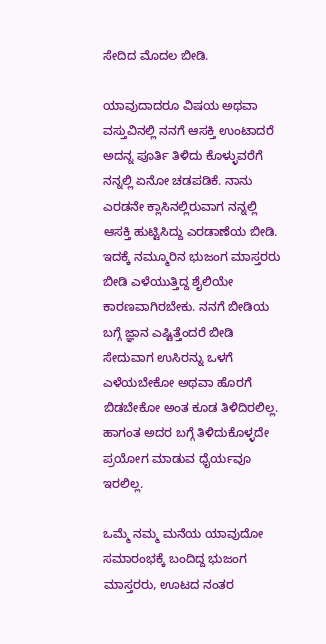ಸೇದಿದ ಮೊದಲ ಬೀಡಿ.

ಯಾವುದಾದರೂ ವಿಷಯ ಅಥವಾ ವಸ್ತುವಿನಲ್ಲಿ ನನಗೆ ಆಸಕ್ತಿ ಉಂಟಾದರೆ ಅದನ್ನ ಪೂರ್ತಿ ತಿಳಿದು ಕೊಳ್ಳುವರೆಗೆ ನನ್ನಲ್ಲಿ ಏನೋ ಚಡಪಡಿಕೆ. ನಾನು ಎರಡನೇ ಕ್ಲಾಸಿನಲ್ಲಿರುವಾಗ ನನ್ನಲ್ಲಿ ಆಸಕ್ತಿ ಹುಟ್ಟಿಸಿದ್ದು ಎರಡಾಣೆಯ ಬೀಡಿ. ಇದಕ್ಕೆ ನಮ್ಮೂರಿನ ಭುಜಂಗ ಮಾಸ್ತರರು ಬೀಡಿ ಎಳೆಯುತ್ತಿದ್ದ ಶೈಲಿಯೇ ಕಾರಣವಾಗಿರಬೇಕು. ನನಗೆ ಬೀಡಿಯ ಬಗ್ಗೆ ಜ್ಞಾನ ಎಷ್ಟಿತ್ತೆಂದರೆ ಬೀಡಿ ಸೇದುವಾಗ ಉಸಿರನ್ನು ಒಳಗೆ ಎಳೆಯಬೇಕೋ ಅಥವಾ ಹೊರಗೆ ಬಿಡಬೇಕೋ ಅಂತ ಕೂಡ ತಿಳಿದಿರಲಿಲ್ಲ. ಹಾಗಂತ ಅದರ ಬಗ್ಗೆ ತಿಳಿದುಕೊಳ್ಳದೇ ಪ್ರಯೋಗ ಮಾಡುವ ಧೈರ್ಯವೂ ಇರಲಿಲ್ಲ.

ಒಮ್ಮೆ ನಮ್ಮ ಮನೆಯ ಯಾವುದೋ ಸಮಾರಂಭಕ್ಕೆ ಬಂದಿದ್ದ ಭುಜಂಗ ಮಾಸ್ತರರು, ಊಟದ ನಂತರ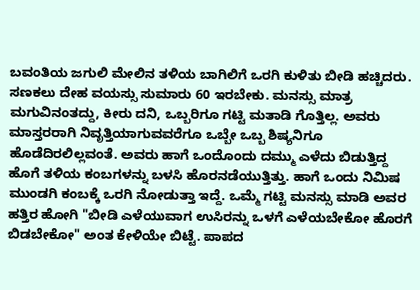ಬವಂತಿಯ ಜಗುಲಿ ಮೇಲಿನ ತಳಿಯ ಬಾಗಿಲಿಗೆ ಒರಗಿ ಕುಳಿತು ಬೀಡಿ ಹಚ್ಚಿದರು. ಸಣಕಲು ದೇಹ ವಯಸ್ಸು ಸುಮಾರು 60 ಇರಬೇಕು. ಮನಸ್ಸು ಮಾತ್ರ ಮಗುವಿನಂತದ್ದು, ಕೀರು ದನಿ, ಒಬ್ಬರಿಗೂ ಗಟ್ಟಿ ಮತಾಡಿ ಗೊತ್ತಿಲ್ಲ. ಅವರು ಮಾಸ್ತರರಾಗಿ ನಿವೃತ್ತಿಯಾಗುವವರೆಗೂ ಒಬ್ಬೇ ಒಬ್ಬ ಶಿಷ್ಯನಿಗೂ ಹೊಡೆದಿರಲಿಲ್ಲವಂತೆ. ಅವರು ಹಾಗೆ ಒಂದೊಂದು ದಮ್ಮು ಎಳೆದು ಬಿಡುತ್ತಿದ್ದ ಹೊಗೆ ತಳಿಯ ಕಂಬಗಳನ್ನು ಬಳಸಿ ಹೊರನಡೆಯುತ್ತಿತ್ತು. ಹಾಗೆ ಒಂದು ನಿಮಿಷ ಮುಂಡಗಿ ಕಂಬಕ್ಕೆ ಒರಗಿ ನೋಡುತ್ತಾ ಇದ್ದೆ. ಒಮ್ಮೆ ಗಟ್ಟಿ ಮನಸ್ಸು ಮಾಡಿ ಅವರ ಹತ್ತಿರ ಹೋಗಿ "ಬೀಡಿ ಎಳೆಯುವಾಗ ಉಸಿರನ್ನು ಒಳಗೆ ಎಳೆಯಬೇಕೋ ಹೊರಗೆ ಬಿಡಬೇಕೋ" ಅಂತ ಕೇಳಿಯೇ ಬಿಟ್ಟೆ. ಪಾಪದ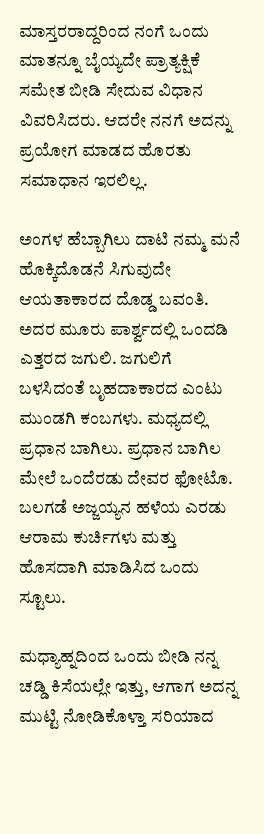ಮಾಸ್ತರರಾದ್ದರಿಂದ ನಂಗೆ ಒಂದು ಮಾತನ್ನೂ ಬೈಯ್ಯದೇ ಪ್ರಾತ್ಯಕ್ಷಿಕೆ ಸಮೇತ ಬೀಡಿ ಸೇದುವ ವಿಧಾನ ವಿವರಿಸಿದರು. ಆದರೇ ನನಗೆ ಅದನ್ನು ಪ್ರಯೋಗ ಮಾಡದ ಹೊರತು ಸಮಾಧಾನ ಇರಲಿಲ್ಲ.

ಅಂಗಳ ಹೆಬ್ಬಾಗಿಲು ದಾಟಿ ನಮ್ಮ ಮನೆ ಹೊಕ್ಕಿದೊಡನೆ ಸಿಗುವುದೇ ಆಯತಾಕಾರದ ದೊಡ್ಡ ಬವಂತಿ. ಅದರ ಮೂರು ಪಾರ್ಶ್ವದಲ್ಲಿ ಒಂದಡಿ ಎತ್ತರದ ಜಗುಲಿ. ಜಗುಲಿಗೆ ಬಳಸಿದಂತೆ ಬೃಹದಾಕಾರದ ಎಂಟು ಮುಂಡಗಿ ಕಂಬಗಳು. ಮಧ್ಯದಲ್ಲಿ ಪ್ರಧಾನ ಬಾಗಿಲು. ಪ್ರಧಾನ ಬಾಗಿಲ ಮೇಲೆ ಒಂದೆರಡು ದೇವರ ಫೋಟೊ. ಬಲಗಡೆ ಅಜ್ಜಯ್ಯನ ಹಳೆಯ ಎರಡು ಆರಾಮ ಕುರ್ಚಿಗಳು ಮತ್ತು ಹೊಸದಾಗಿ ಮಾಡಿಸಿದ ಒಂದು ಸ್ಟೂಲು.

ಮಧ್ಯಾಹ್ನದಿಂದ ಒಂದು ಬೀಡಿ ನನ್ನ ಚಡ್ಡಿ ಕಿಸೆಯಲ್ಲೇ ಇತ್ತು, ಆಗಾಗ ಅದನ್ನ ಮುಟ್ಟಿ ನೋಡಿಕೊಳ್ತಾ ಸರಿಯಾದ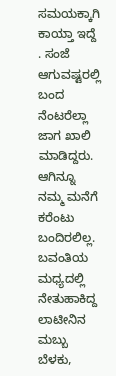ಸಮಯಕ್ಕಾಗಿ ಕಾಯ್ತಾ ಇದ್ದೆ . ಸಂಜೆ ಆಗುವಷ್ಟರಲ್ಲಿ ಬಂದ ನೆಂಟರೆಲ್ಲಾ ಜಾಗ ಖಾಲಿ ಮಾಡಿದ್ದರು. ಆಗಿನ್ನೂ ನಮ್ಮ ಮನೆಗೆ ಕರೆಂಟು ಬಂದಿರಲಿಲ್ಲ. ಬವಂತಿಯ ಮಧ್ಯದಲ್ಲಿ ನೇತುಹಾಕಿದ್ದ ಲಾಟೀನಿನ ಮಬ್ಬು ಬೆಳಕು,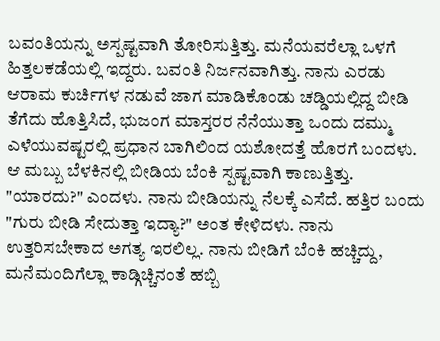ಬವಂತಿಯನ್ನು ಅಸ್ಪಷ್ಟವಾಗಿ ತೋರಿಸುತ್ತಿತ್ತು. ಮನೆಯವರೆಲ್ಲಾ ಒಳಗೆ ಹಿತ್ತಲಕಡೆಯಲ್ಲಿ ಇದ್ದರು. ಬವಂತಿ ನಿರ್ಜನವಾಗಿತ್ತು. ನಾನು ಎರಡು ಆರಾಮ ಕುರ್ಚಿಗಳ ನಡುವೆ ಜಾಗ ಮಾಡಿಕೊಂಡು ಚಡ್ಡಿಯಲ್ಲಿದ್ದ ಬೀಡಿ ತೆಗೆದು ಹೊತ್ತಿಸಿದೆ, ಭುಜಂಗ ಮಾಸ್ತರರ ನೆನೆಯುತ್ತಾ ಒಂದು ದಮ್ಮು ಎಳೆಯುವಷ್ಟರಲ್ಲಿ ಪ್ರಧಾನ ಬಾಗಿಲಿಂದ ಯಶೋದತ್ತೆ ಹೊರಗೆ ಬಂದಳು. ಆ ಮಬ್ಬು ಬೆಳಕಿನಲ್ಲಿ ಬೀಡಿಯ ಬೆಂಕಿ ಸ್ಪಷ್ಟವಾಗಿ ಕಾಣುತ್ತಿತ್ತು. "ಯಾರದು?" ಎಂದಳು. ನಾನು ಬೀಡಿಯನ್ನು ನೆಲಕ್ಕೆ ಎಸೆದೆ. ಹತ್ತಿರ ಬಂದು "ಗುರು ಬೀಡಿ ಸೇದುತ್ತಾ ಇದ್ಯಾ?" ಅಂತ ಕೇಳಿದಳು. ನಾನು ಉತ್ತರಿಸಬೇಕಾದ ಅಗತ್ಯ ಇರಲಿಲ್ಲ. ನಾನು ಬೀಡಿಗೆ ಬೆಂಕಿ ಹಚ್ಚಿದ್ದು, ಮನೆಮಂದಿಗೆಲ್ಲಾ ಕಾಡ್ಗಿಚ್ಚಿನಂತೆ ಹಬ್ಬಿ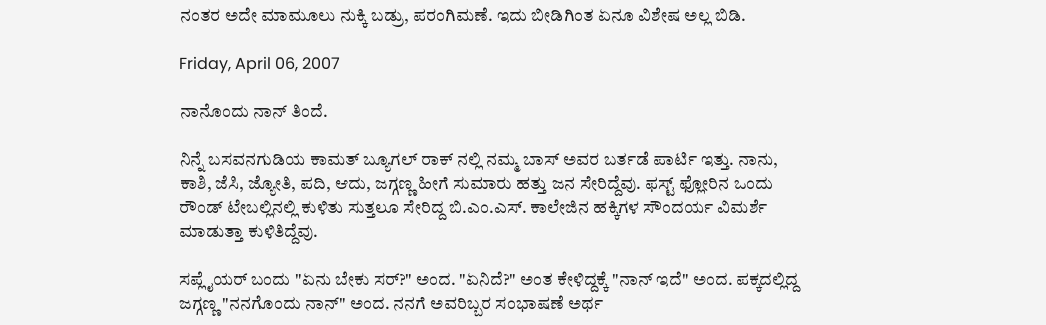ನಂತರ ಅದೇ ಮಾಮೂಲು ನುಕ್ಕಿ ಬಡ್ರು, ಪರಂಗಿಮಣೆ. ಇದು ಬೀಡಿಗಿಂತ ಏನೂ ವಿಶೇಷ ಅಲ್ಲ ಬಿಡಿ.

Friday, April 06, 2007

ನಾನೊಂದು ನಾನ್ ತಿಂದೆ.

ನಿನ್ನೆ ಬಸವನಗುಡಿಯ ಕಾಮತ್ ಬ್ಯೂಗಲ್ ರಾಕ್ ನಲ್ಲಿ ನಮ್ಮ ಬಾಸ್ ಅವರ ಬರ್ತಡೆ ಪಾರ್ಟಿ ಇತ್ತು. ನಾನು, ಕಾಶಿ, ಜೆಸಿ, ಜ್ಯೋತಿ, ಪದಿ, ಆದು, ಜಗ್ಗಣ್ಣ ಹೀಗೆ ಸುಮಾರು ಹತ್ತು ಜನ ಸೇರಿದ್ದೆವು. ಫಸ್ಟ್ ಫ್ಲೋರಿನ ಒಂದು ರೌಂಡ್ ಟೇಬಲ್ಲಿನಲ್ಲಿ ಕುಳಿತು ಸುತ್ತಲೂ ಸೇರಿದ್ದ ಬಿ.ಎಂ.ಎಸ್. ಕಾಲೇಜಿನ ಹಕ್ಕಿಗಳ ಸೌಂದರ್ಯ ವಿಮರ್ಶೆ ಮಾಡುತ್ತಾ ಕುಳಿತಿದ್ದೆವು.

ಸಪ್ಲೈಯರ್ ಬಂದು "ಏನು ಬೇಕು ಸರ್?" ಅಂದ. "ಏನಿದೆ?" ಅಂತ ಕೇಳಿದ್ದಕ್ಕೆ "ನಾನ್ ಇದೆ" ಅಂದ. ಪಕ್ಕದಲ್ಲಿದ್ದ ಜಗ್ಗಣ್ಣ "ನನಗೊಂದು ನಾನ್" ಅಂದ. ನನಗೆ ಅವರಿಬ್ಬರ ಸಂಭಾಷಣೆ ಅರ್ಥ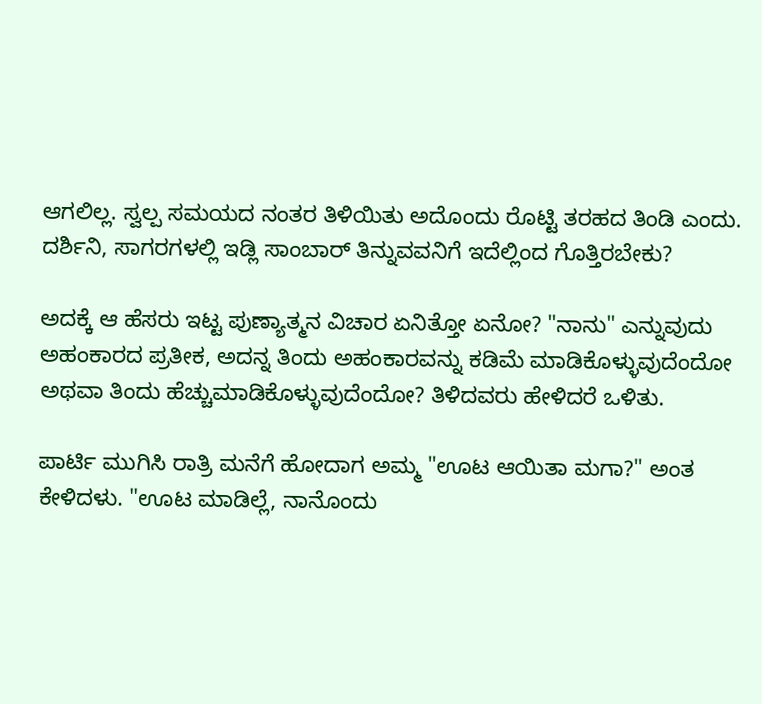ಆಗಲಿಲ್ಲ. ಸ್ವಲ್ಪ ಸಮಯದ ನಂತರ ತಿಳಿಯಿತು ಅದೊಂದು ರೊಟ್ಟಿ ತರಹದ ತಿಂಡಿ ಎಂದು. ದರ್ಶಿನಿ, ಸಾಗರಗಳಲ್ಲಿ ಇಡ್ಲಿ ಸಾಂಬಾರ್ ತಿನ್ನುವವನಿಗೆ ಇದೆಲ್ಲಿಂದ ಗೊತ್ತಿರಬೇಕು?

ಅದಕ್ಕೆ ಆ ಹೆಸರು ಇಟ್ಟ ಪುಣ್ಯಾತ್ಮನ ವಿಚಾರ ಏನಿತ್ತೋ ಏನೋ? "ನಾನು" ಎನ್ನುವುದು ಅಹಂಕಾರದ ಪ್ರತೀಕ, ಅದನ್ನ ತಿಂದು ಅಹಂಕಾರವನ್ನು ಕಡಿಮೆ ಮಾಡಿಕೊಳ್ಳುವುದೆಂದೋ ಅಥವಾ ತಿಂದು ಹೆಚ್ಚುಮಾಡಿಕೊಳ್ಳುವುದೆಂದೋ? ತಿಳಿದವರು ಹೇಳಿದರೆ ಒಳಿತು.

ಪಾರ್ಟಿ ಮುಗಿಸಿ ರಾತ್ರಿ ಮನೆಗೆ ಹೋದಾಗ ಅಮ್ಮ "ಊಟ ಆಯಿತಾ ಮಗಾ?" ಅಂತ ಕೇಳಿದಳು. "ಊಟ ಮಾಡಿಲ್ಲೆ, ನಾನೊಂದು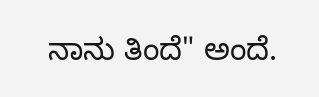ನಾನು ತಿಂದೆ" ಅಂದೆ.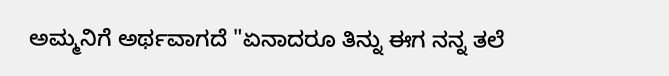ಅಮ್ಮನಿಗೆ ಅರ್ಥವಾಗದೆ "ಏನಾದರೂ ತಿನ್ನು ಈಗ ನನ್ನ ತಲೆ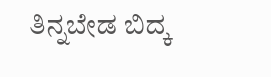ತಿನ್ನಬೇಡ ಬಿದ್ಕ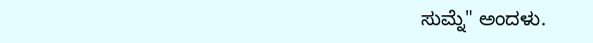ಸುಮ್ನೆ" ಅಂದಳು.